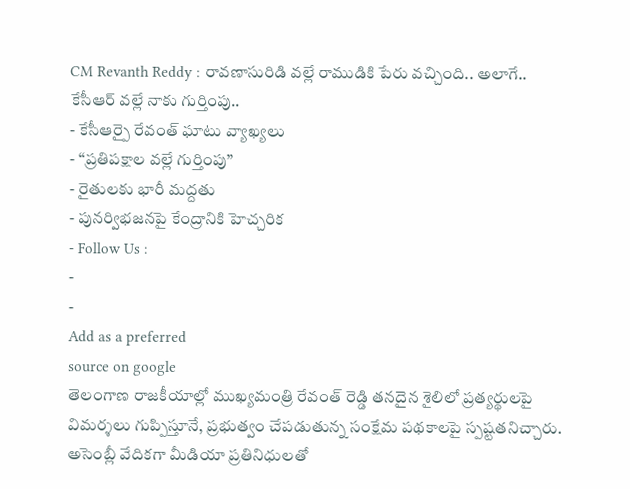CM Revanth Reddy : రావణాసురిడి వల్లే రాముడికి పేరు వచ్చింది.. అలాగే.. కేసీఆర్ వల్లే నాకు గుర్తింపు..
- కేసీఆర్పై రేవంత్ ఘాటు వ్యాఖ్యలు
- “ప్రతిపక్షాల వల్లే గుర్తింపు”
- రైతులకు భారీ మద్దతు
- పునర్విభజనపై కేంద్రానికి హెచ్చరిక
- Follow Us :
-
-
Add as a preferred
source on google
తెలంగాణ రాజకీయాల్లో ముఖ్యమంత్రి రేవంత్ రెడ్డి తనదైన శైలిలో ప్రత్యర్థులపై విమర్శలు గుప్పిస్తూనే, ప్రభుత్వం చేపడుతున్న సంక్షేమ పథకాలపై స్పష్టతనిచ్చారు. అసెంబ్లీ వేదికగా మీడియా ప్రతినిధులతో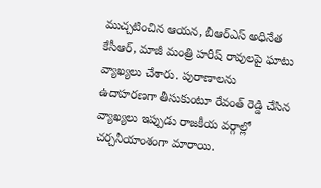ముచ్చటించిన ఆయన, బీఆర్ఎస్ అధినేత కేసీఆర్, మాజీ మంత్రి హరీష్ రావులపై ఘాటు వ్యాఖ్యలు చేశారు. పురాణాలను ఉదాహరణగా తీసుకుంటూ రేవంత్ రెడ్డి చేసిన వ్యాఖ్యలు ఇప్పుడు రాజకీయ వర్గాల్లో చర్చనీయాంశంగా మారాయి.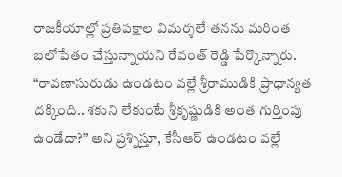రాజకీయాల్లో ప్రతిపక్షాల విమర్శలే తనను మరింత బలోపేతం చేస్తున్నాయని రేవంత్ రెడ్డి పేర్కొన్నారు. “రావణాసురుడు ఉండటం వల్లే శ్రీరాముడికి ప్రాధాన్యత దక్కింది.. శకుని లేకుంటే శ్రీకృష్ణుడికి అంత గుర్తింపు ఉండేదా?” అని ప్రశ్నిస్తూ, కేసీఆర్ ఉండటం వల్లే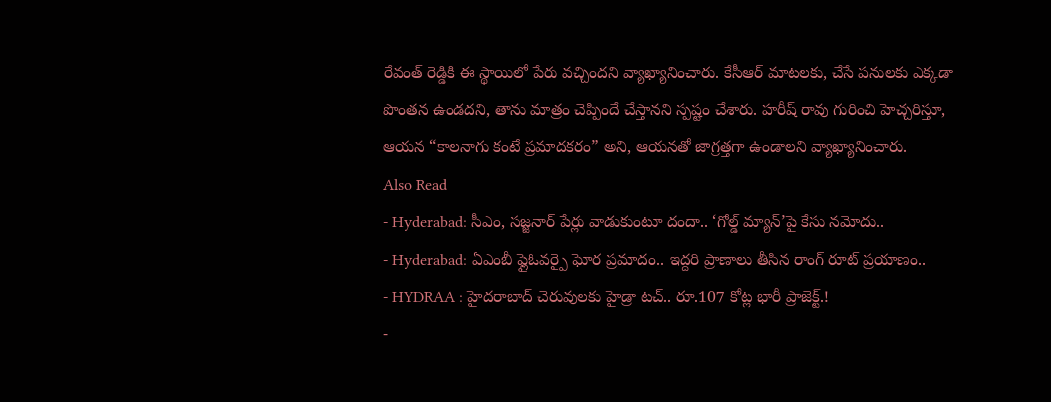రేవంత్ రెడ్డికి ఈ స్థాయిలో పేరు వచ్చిందని వ్యాఖ్యానించారు. కేసీఆర్ మాటలకు, చేసే పనులకు ఎక్కడా పొంతన ఉండదని, తాను మాత్రం చెప్పిందే చేస్తానని స్పష్టం చేశారు. హరీష్ రావు గురించి హెచ్చరిస్తూ, ఆయన “కాలనాగు కంటే ప్రమాదకరం” అని, ఆయనతో జాగ్రత్తగా ఉండాలని వ్యాఖ్యానించారు.
Also Read
- Hyderabad: సీఎం, సజ్జనార్ పేర్లు వాడుకుంటూ దందా.. ‘గోల్డ్ మ్యాన్’పై కేసు నమోదు..
- Hyderabad: ఏఎంబీ ఫ్లైఓవర్పై ఘోర ప్రమాదం.. ఇద్దరి ప్రాణాలు తీసిన రాంగ్ రూట్ ప్రయాణం..
- HYDRAA : హైదరాబాద్ చెరువులకు హైడ్రా టచ్.. రూ.107 కోట్ల భారీ ప్రాజెక్ట్.!
-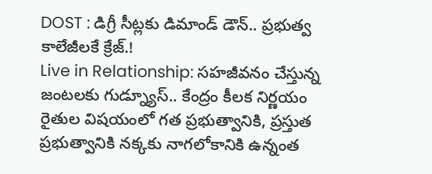DOST : డిగ్రీ సీట్లకు డిమాండ్ డౌన్.. ప్రభుత్వ కాలేజీలకే క్రేజ్.!
Live in Relationship: సహజీవనం చేస్తున్న జంటలకు గుడ్న్యూస్.. కేంద్రం కీలక నిర్ణయం
రైతుల విషయంలో గత ప్రభుత్వానికి, ప్రస్తుత ప్రభుత్వానికి నక్కకు నాగలోకానికి ఉన్నంత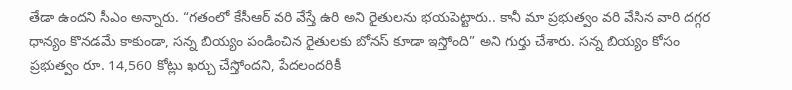తేడా ఉందని సీఎం అన్నారు. “గతంలో కేసీఆర్ వరి వేస్తే ఉరి అని రైతులను భయపెట్టారు.. కానీ మా ప్రభుత్వం వరి వేసిన వారి దగ్గర ధాన్యం కొనడమే కాకుండా, సన్న బియ్యం పండించిన రైతులకు బోనస్ కూడా ఇస్తోంది” అని గుర్తు చేశారు. సన్న బియ్యం కోసం ప్రభుత్వం రూ. 14,560 కోట్లు ఖర్చు చేస్తోందని, పేదలందరికీ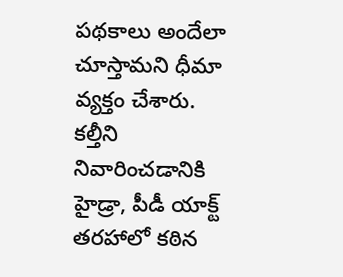పథకాలు అందేలా చూస్తామని ధీమా వ్యక్తం చేశారు. కల్తీని నివారించడానికి హైడ్రా, పీడీ యాక్ట్ తరహాలో కఠిన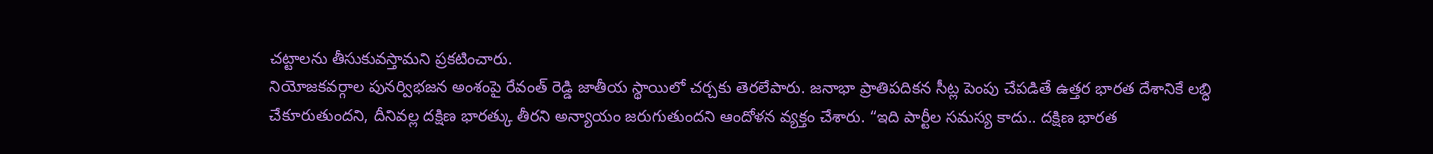చట్టాలను తీసుకువస్తామని ప్రకటించారు.
నియోజకవర్గాల పునర్విభజన అంశంపై రేవంత్ రెడ్డి జాతీయ స్థాయిలో చర్చకు తెరలేపారు. జనాభా ప్రాతిపదికన సీట్ల పెంపు చేపడితే ఉత్తర భారత దేశానికే లబ్ధి చేకూరుతుందని, దీనివల్ల దక్షిణ భారత్కు తీరని అన్యాయం జరుగుతుందని ఆందోళన వ్యక్తం చేశారు. “ఇది పార్టీల సమస్య కాదు.. దక్షిణ భారత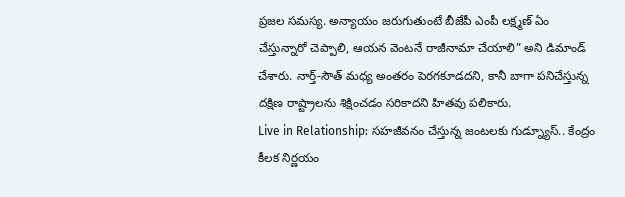ప్రజల సమస్య. అన్యాయం జరుగుతుంటే బీజేపీ ఎంపీ లక్ష్మణ్ ఏం చేస్తున్నారో చెప్పాలి, ఆయన వెంటనే రాజీనామా చేయాలి” అని డిమాండ్ చేశారు. నార్త్-సౌత్ మధ్య అంతరం పెరగకూడదని, కానీ బాగా పనిచేస్తున్న దక్షిణ రాష్ట్రాలను శిక్షించడం సరికాదని హితవు పలికారు.
Live in Relationship: సహజీవనం చేస్తున్న జంటలకు గుడ్న్యూస్.. కేంద్రం కీలక నిర్ణయం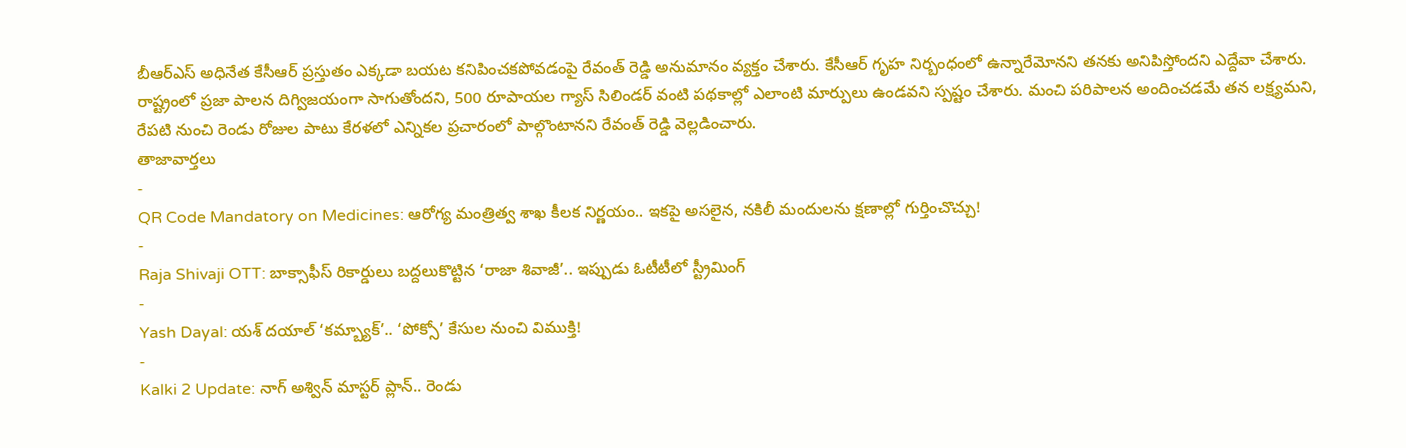బీఆర్ఎస్ అధినేత కేసీఆర్ ప్రస్తుతం ఎక్కడా బయట కనిపించకపోవడంపై రేవంత్ రెడ్డి అనుమానం వ్యక్తం చేశారు. కేసీఆర్ గృహ నిర్బంధంలో ఉన్నారేమోనని తనకు అనిపిస్తోందని ఎద్దేవా చేశారు. రాష్ట్రంలో ప్రజా పాలన దిగ్విజయంగా సాగుతోందని, 500 రూపాయల గ్యాస్ సిలిండర్ వంటి పథకాల్లో ఎలాంటి మార్పులు ఉండవని స్పష్టం చేశారు. మంచి పరిపాలన అందించడమే తన లక్ష్యమని, రేపటి నుంచి రెండు రోజుల పాటు కేరళలో ఎన్నికల ప్రచారంలో పాల్గొంటానని రేవంత్ రెడ్డి వెల్లడించారు.
తాజావార్తలు
-
QR Code Mandatory on Medicines: ఆరోగ్య మంత్రిత్వ శాఖ కీలక నిర్ణయం.. ఇకపై అసలైన, నకిలీ మందులను క్షణాల్లో గుర్తించొచ్చు!
-
Raja Shivaji OTT: బాక్సాఫీస్ రికార్డులు బద్దలుకొట్టిన ‘రాజా శివాజీ’.. ఇప్పుడు ఓటీటీలో స్ట్రీమింగ్
-
Yash Dayal: యశ్ దయాల్ ‘కమ్బ్యాక్’.. ‘పోక్సో’ కేసుల నుంచి విముక్తి!
-
Kalki 2 Update: నాగ్ అశ్విన్ మాస్టర్ ప్లాన్.. రెండు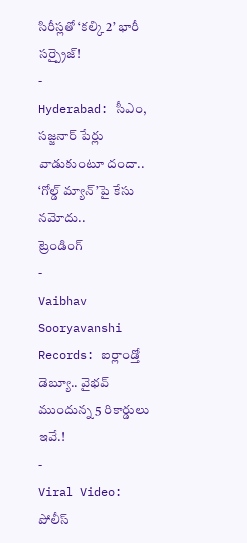సిరీస్లతో ‘కల్కి 2’ భారీ సర్ప్రైజ్!
-
Hyderabad: సీఎం, సజ్జనార్ పేర్లు వాడుకుంటూ దందా.. ‘గోల్డ్ మ్యాన్’పై కేసు నమోదు..
ట్రెండింగ్
-
Vaibhav Sooryavanshi Records: ఐర్లాండ్తో డెబ్యూ.. వైభవ్ ముందున్న 5 రికార్డులు ఇవే.!
-
Viral Video: పోలీస్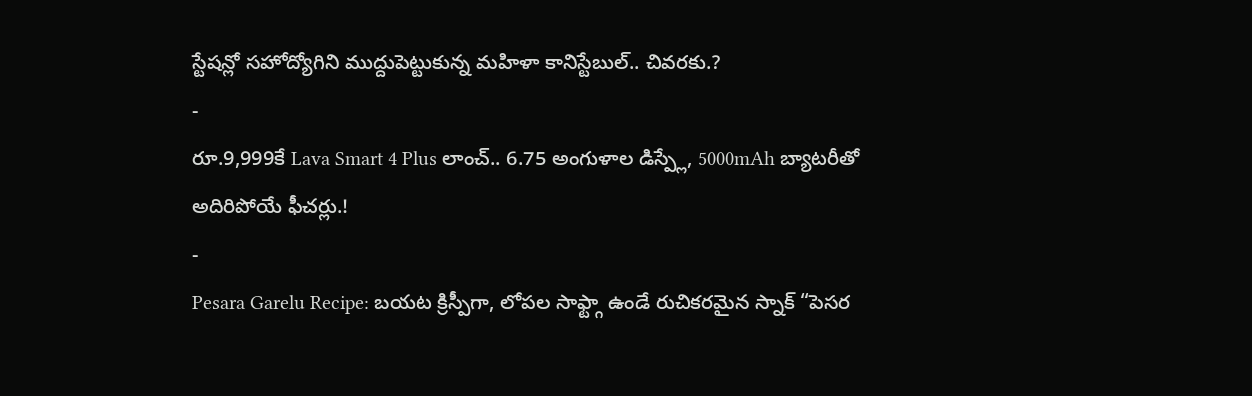స్టేషన్లో సహోద్యోగిని ముద్దుపెట్టుకున్న మహిళా కానిస్టేబుల్.. చివరకు.?
-
రూ.9,999కే Lava Smart 4 Plus లాంచ్.. 6.75 అంగుళాల డిస్ప్లే, 5000mAh బ్యాటరీతో అదిరిపోయే ఫీచర్లు.!
-
Pesara Garelu Recipe: బయట క్రిస్పీగా, లోపల సాఫ్ట్గా ఉండే రుచికరమైన స్నాక్ “పెసర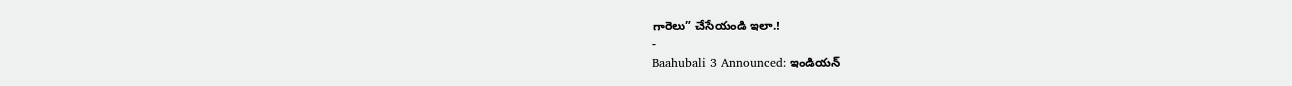గారెలు” చేసేయండి ఇలా.!
-
Baahubali 3 Announced: ఇండియన్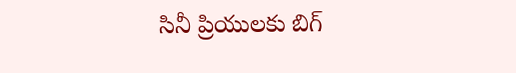సినీ ప్రియులకు బిగ్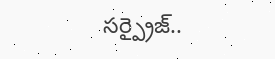సర్ప్రైజ్..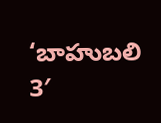‘బాహుబలి 3′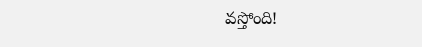వస్తోంది!